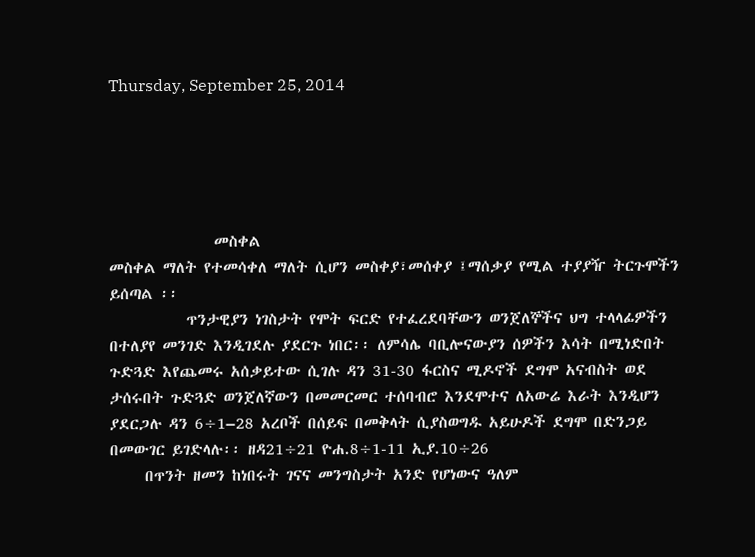Thursday, September 25, 2014





               መስቀል
መስቀል ማለት የተመሳቀለ ማለት ሲሆን መስቀያ፣መሰቀያ ፤ማሰቃያ የሚል ተያያዥ ትርጉሞችን ይሰጣል ፡፡
           ጥንታዊያን ነገስታት የሞት ፍርድ የተፈረደባቸውን ወንጀለኞችና ህግ ተላላፊዎችን በተለያየ መንገድ እንዲገደሉ ያደርጉ ነበር፡፡ ለምሳሌ ባቢሎናውያን ሰዎችን እሳት በሚነድበት ጉድጓድ እየጨመሩ አሰቃይተው ሲገሉ ዳን 31-30 ፋርስና ሚዶኖች ደግሞ አናብስት ወደ ታሰሩበት ጉድጓድ ወንጀለኛውን በመመርመር ተሰባብሮ እንደሞተና ለአውሬ እራት እንዲሆን ያደርጋሉ ዳን 6÷1–28 አረቦች በሰይፍ በመቅላት ሲያስወግዱ አይሁዶች ደግሞ በድንጋይ በመውገር ይገድላሉ፡፡ ዘዳ21÷21 ዮሐ.8÷1-11 ኢያ.10÷26
     በጥንት ዘመን ከነበሩት ገናና መንግስታት አንድ የሆነውና ዓለም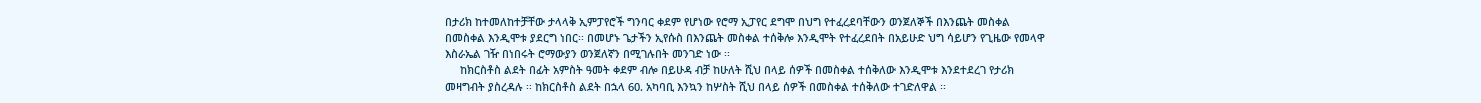በታሪክ ከተመለከተቻቸው ታላላቅ ኢምፓየሮች ግንባር ቀደም የሆነው የሮማ ኢፓየር ደግሞ በህግ የተፈረደባቸውን ወንጀለኞች በእንጨት መስቀል በመስቀል እንዲሞቱ ያደርግ ነበር፡፡ በመሆኑ ጌታችን ኢየሱስ በእንጨት መስቀል ተሰቅሎ እንዲሞት የተፈረደበት በአይሁድ ህግ ሳይሆን የጊዜው የመላዋ እስራኤል ገዥ በነበሩት ሮማውያን ወንጀለኛን በሚገሉበት መንገድ ነው ፡፡
     ከክርስቶስ ልደት በፊት አምስት ዓመት ቀደም ብሎ በይሁዳ ብቻ ከሁለት ሺህ በላይ ሰዎች በመስቀል ተሰቅለው እንዲሞቱ እንደተደረገ የታሪክ መዛግብት ያስረዳሉ ፡፡ ከክርስቶስ ልደት በኋላ 60. አካባቢ እንኳን ከሦስት ሺህ በላይ ሰዎች በመስቀል ተሰቅለው ተገድለዋል ፡፡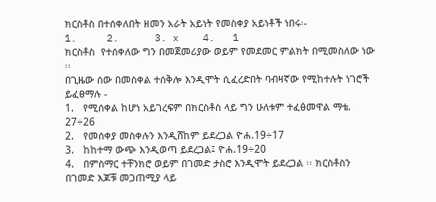ክርስቶስ በተሰቀለበት ዘመን አራት አይነት የመስቀያ አይነቶች ነበሩ፡-
1.     2.      3. x    4.   1                                                                           ክርስቶስ  የተሰቀለው ግን በመጀመሪያው ወይም የመደመር ምልክት በሚመስለው ነው ፡፡
በጊዜው ሰው በመስቀል ተሰቅሎ እንዲሞት ሲፈረድበት ባብዛኛው የሚከተሉት ነገሮች ይፈፀማሉ -
1.   የሚሰቀል ከሆነ አይገረፍም በክርስቶስ ላይ ግን ሁለቱም ተፈፅመዋል ማቴ. 27÷26
2.   የመሰቀያ መስቀሉን እንዲሸከም ይደረጋል ዮሐ.19÷17
3.   ከከተማ ውጭ እንዲወጣ ይደረጋል፤ ዮሐ.19÷20
4.   በምስማር ተቸንክሮ ወይም በገመድ ታስሮ እንዲሞት ይደረጋል ፡፡ ክርስቶስን በገመድ እጆቹ መጋጠሚያ ላይ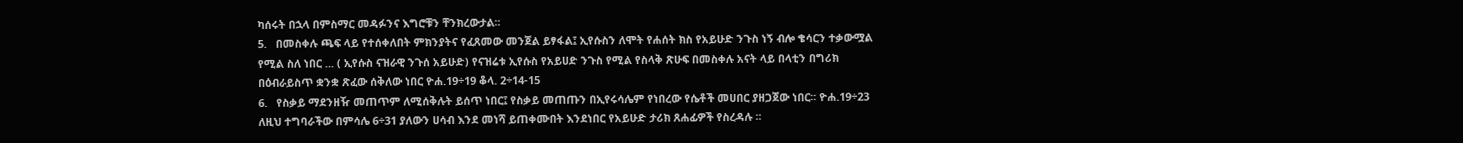ካሰሩት በኋላ በምስማር መዳፉንና እግሮቹን ቸንክረውታል፡፡
5.   በመስቀሉ ጫፍ ላይ የተሰቀለበት ምክንያትና የፈጸመው መንጀል ይፃፋል፤ ኢየሱስን ለሞት የሐሰት ክስ የአይሁድ ንጉስ ነኝ ብሎ ቄሳርን ተቃውሟል የሚል ስለ ነበር ... ( ኢየሱስ ናዝራዊ ንጉሰ አይሁድ) የናዝሬቱ ኢየሱስ የአይሀድ ንጉስ የሚል የስላቅ ጽሁፍ በመስቀሉ አናት ላይ በላቲን በግሪክ በዕብራይስጥ ቋንቋ ጽፈው ሰቅለው ነበር ዮሐ.19÷19 ቆላ. 2÷14-15
6.   የስቃይ ማደንዘዥ መጠጥም ለሚሰቅሉት ይሰጥ ነበር፤ የስቃይ መጠጡን በኢየሩሳሌም የነበረው የሴቶች መሀበር ያዘጋጀው ነበር፡፡ ዮሐ.19÷23 ለዚህ ተግባራችው በምሳሌ 6÷31 ያለውን ሀሳብ እንደ መነሻ ይጠቀሙበት እንደነበር የአይሁድ ታሪክ ጸሐፊዎች የስረዳሉ ፡፡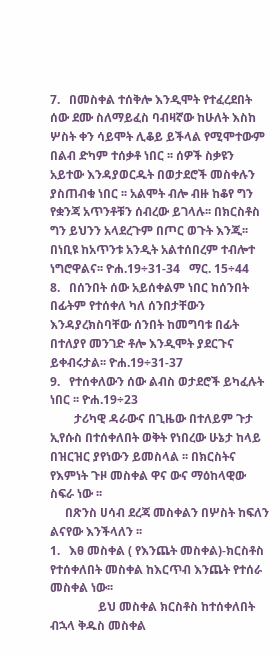7.   በመስቀል ተሰቅሎ እንዲሞት የተፈረደበት ሰው ደሙ ስለማይፈስ ባብዛኛው ከሁለት እስከ ሦስት ቀን ሳይሞት ሊቆይ ይችላል የሚሞተውም  በልብ ድካም ተሰቃቶ ነበር ፡፡ ሰዎች ስቃዩን አይተው እንዳያወርዱት በወታደሮች መስቀሉን ያስጠብቁ ነበር ፡፡ አልሞት ብሎ ብዙ ከቆየ ግን የቋንጃ አጥንቶቹን ሰብረው ይገላሉ፡፡ በክርስቶስ ግን ይህንን አላደረጉም በጦር ወጉት እንጂ፡፡ በነቢዩ ከአጥንቱ አንዲት አልተሰበረም ተብሎተ ነግሮዋልና፡፡ ዮሐ.19÷31-34   ማር. 15÷44
8.   በሰንበት ሰው አይሰቀልም ነበር ከሰንበት በፊትም የተሰቀለ ካለ ሰንበታቸውን እንዳያረክስባቸው ሰንበት ከመግባቱ በፊት በተለያየ መንገድ ቶሎ እንዲሞት ያደርጉና ይቀብሩታል፡፡ ዮሐ.19÷31-37
9.   የተሰቀለውን ሰው ልብስ ወታደሮች ይካፈሉት ነበር ፡፡ ዮሐ.19÷23
        ታሪካዊ ዳራውና በጊዜው በተለይም ጉታ ኢየሱስ በተሰቀለበት ወቅት የነበረው ሁኔታ ከላይ በዝርዝር ያየነውን ይመስላል ፡፡ በክርስትና የእምነት ጉዞ መስቀል ዋና ውና ማዕከላዊው ስፍራ ነው ፡፡
     በጽንስ ሀሳብ ደረጃ መስቀልን በሦስት ከፍለን ልናየው እንችላለን ፡፡
1.   እፀ መስቀል ( የእንጨት መስቀል)-ክርስቶስ የተሰቀለበት መስቀል ከእርጥብ እንጨት የተሰራ መስቀል ነው፡፡
                ይህ መስቀል ክርስቶስ ከተሰቀለበት ብኋላ ቅዱስ መስቀል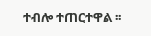ተብሎ ተጠርተዋል ፡፡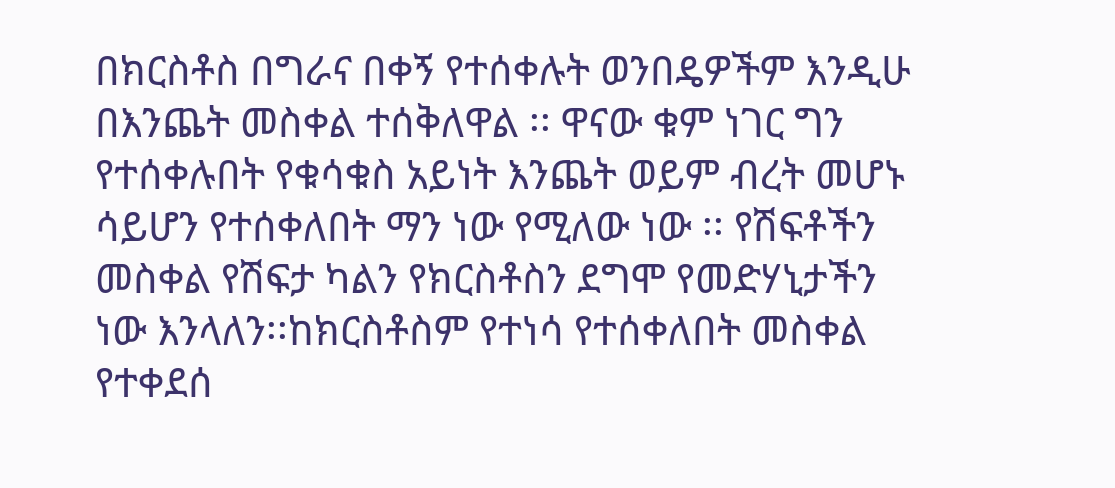በክርስቶስ በግራና በቀኝ የተሰቀሉት ወንበዴዎችም እንዲሁ በእንጨት መስቀል ተሰቅለዋል ፡፡ ዋናው ቁም ነገር ግን የተሰቀሉበት የቁሳቁስ አይነት እንጨት ወይም ብረት መሆኑ ሳይሆን የተሰቀለበት ማን ነው የሚለው ነው ፡፡ የሽፍቶችን መስቀል የሽፍታ ካልን የክርስቶስን ደግሞ የመድሃኒታችን ነው እንላለን፡፡ከክርስቶስም የተነሳ የተሰቀለበት መስቀል የተቀደሰ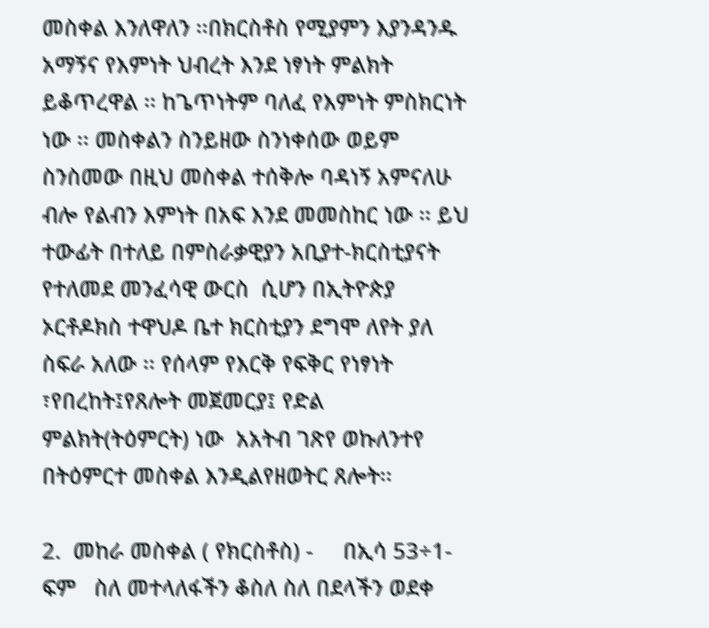መስቀል እንለዋለን ፡፡በክርስቶስ የሚያምን እያንዳንዱ አማኝና የእምነት ህብረት እንደ ነፃነት ምልክት ይቆጥረዋል ፡፡ ከጌጥነትም ባለፈ የእምነት ምስክርነት ነው ፡፡ መስቀልን ስንይዘው ስንነቀሰው ወይም ስንስመው በዚህ መስቀል ተሰቅሎ ባዳነኝ አምናለሁ ብሎ የልብን እምነት በአፍ እንደ መመስከር ነው ፡፡ ይህ ተውፊት በተለይ በምስራቃዊያን አቢያተ-ክርስቲያናት የተለመደ መንፈሳዊ ውርስ  ሲሆን በኢትዮጵያ ኦርቶዶክስ ተዋህዶ ቤተ ክርስቲያን ደግሞ ለየት ያለ ስፍራ አለው ፡፡ የሰላም የእርቅ የፍቅር የነፃነት ፣የበረከት፤የጸሎት መጀመርያ፤ የድል ምልክት(ትዕምርት) ነው  አአትብ ገጽየ ወኩለንተየ በትዕምርተ መስቀል እንዲልየዘወትር ጸሎት፡፡

2.  መከራ መስቀል ( የክርስቶስ) -     በኢሳ 53÷1-ፍም   ስለ መተላለፋችን ቆስለ ስለ በደላችን ወደቀ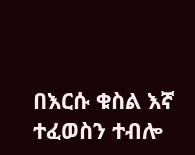በእርሱ ቁስል እኛ ተፈወስን ተብሎ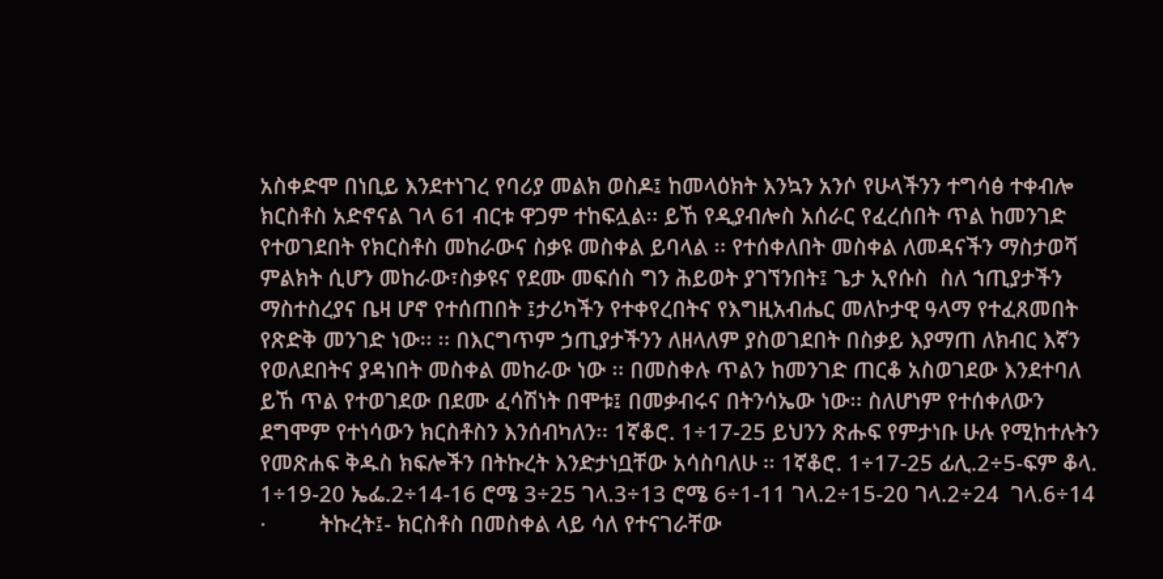አስቀድሞ በነቢይ እንደተነገረ የባሪያ መልክ ወስዶ፤ ከመላዕክት እንኳን አንሶ የሁላችንን ተግሳፅ ተቀብሎ ክርስቶስ አድኖናል ገላ 61 ብርቱ ዋጋም ተከፍሏል፡፡ ይኸ የዲያብሎስ አሰራር የፈረሰበት ጥል ከመንገድ የተወገደበት የክርስቶስ መከራውና ስቃዩ መስቀል ይባላል ፡፡ የተሰቀለበት መስቀል ለመዳናችን ማስታወሻ ምልክት ሲሆን መከራው፣ስቃዩና የደሙ መፍሰስ ግን ሕይወት ያገኘንበት፤ ጌታ ኢየሱስ  ስለ ኀጢያታችን ማስተስረያና ቤዛ ሆኖ የተሰጠበት ፤ታሪካችን የተቀየረበትና የእግዚአብሔር መለኮታዊ ዓላማ የተፈጸመበት የጽድቅ መንገድ ነው፡፡ ፡፡ በእርግጥም ኃጢያታችንን ለዘላለም ያስወገደበት በስቃይ እያማጠ ለክብር እኛን የወለደበትና ያዳነበት መስቀል መከራው ነው ፡፡ በመስቀሉ ጥልን ከመንገድ ጠርቆ አስወገደው እንደተባለ ይኸ ጥል የተወገደው በደሙ ፈሳሽነት በሞቱ፤ በመቃብሩና በትንሳኤው ነው፡፡ ስለሆነም የተሰቀለውን ደግሞም የተነሳውን ክርስቶስን እንሰብካለን፡፡ 1ኛቆሮ. 1÷17-25 ይህንን ጽሑፍ የምታነቡ ሁሉ የሚከተሉትን የመጽሐፍ ቅዱስ ክፍሎችን በትኩረት እንድታነቧቸው አሳስባለሁ ፡፡ 1ኛቆሮ. 1÷17-25 ፊሊ.2÷5-ፍም ቆላ. 1÷19-20 ኤፌ.2÷14-16 ሮሜ 3÷25 ገላ.3÷13 ሮሜ 6÷1-11 ገላ.2÷15-20 ገላ.2÷24  ገላ.6÷14
·         ትኩረት፤- ክርስቶስ በመስቀል ላይ ሳለ የተናገራቸው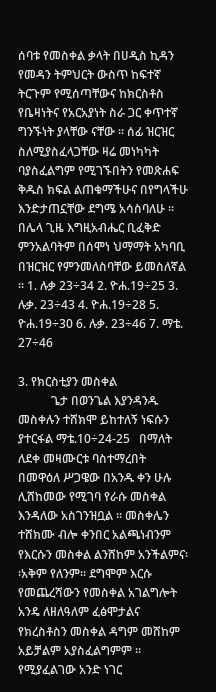ሰባቱ የመስቀል ቃላት በሀዲስ ኪዳን የመዳን ትምህርት ውስጥ ከፍተኛ ትርጉም የሚሰጣቸውና ከክርስቶስ የቤዛነትና የአርአያነት ስራ ጋር ቀጥተኛ ግንኙነት ያላቸው ናቸው ፡፡ ሰፊ ዝርዝር ስለሚያስፈላጋቸው ዛሬ መነካካት ባያስፈልግም የሚገኙበትን የመጽሐፍ ቅዱስ ክፍል ልጠቁማችሁና በየግላችሁ እንድታጠኗቸው ደግሜ አሳስባለሁ ፡፡ በሌላ ጊዜ እግዚአብሔር ቢፈቅድ ምንአልባትም በሰሞነ ህማማት አካባቢ በዝርዝር የምንመለስባቸው ይመስለኛል ፡፡ 1. ሉቃ 23÷34 2. ዮሐ.19÷25 3. ሉቃ. 23÷43 4. ዮሐ.19÷28 5. ዮሐ.19÷30 6. ሉቃ. 23÷46 7. ማቴ. 27÷46

3. የክርስቲያን መስቀል
           ጌታ በወንጌል እያንዳንዱ መስቀሉን ተሸክሞ ይከተለኝ ነፍሱን ያተርፋል ማቴ.10÷24-25   በማለት ለደቀ መዛሙርቱ ባስተማረበት በመዋዕለ ሥጋዌው በአንዱ ቀን ሁሉ ሊሸከመው የሚገባ የራሱ መስቀል እንዳለው አስገንዝቧል ፡፡ መስቀሌን ተሸክሙ ብሎ ቀንበር አልጫነብንም የእርሱን መስቀል ልንሸከም አንችልምና፡፡አቅም የለንም፡፡ ደግሞም እርሱ የመጨረሻውን የመስቀል አገልግሎት አንዴ ለዘለዓለም ፈፅሞታልና የክረስቶስን መስቀል ዳግም መሸከም አይቻልም አያስፈልግምም ፡፡የሚያፈልገው አንድ ነገር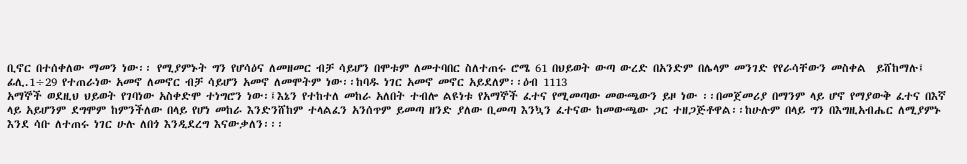ቢኖር በተሰቀለው ማመን ነው፡፡ የሚያምኑት ግን የሆሳዕና ለመዘመር ብቻ ሳይሆን በሞቱም ለመተባበር ስለተጠሩ ሮሜ 61 በህይወት ውጣ ውረድ በአንድም በሌላም መንገድ የየራሳቸውን መስቀል  ይሸከማሉ፤ ፊሊ.1÷29 የተጠራነው አመኖ ለመኖር ብቻ ሳይሆን አመኖ ለመሞትም ነው፡፡ከባዱ ነገር አመኖ መኖር አይደለም፡፡ዕብ 1113
አማኞች ወደዚህ ህይወት የገባነው አስቀድሞ ተነግሮን ነው፡፤እኔን የተከተለ መከራ አለበት ተብሎ ልዩነቱ የአማኞች ፈተና የሚመጣው መውጫውን ይዞ ነው ፡፡በመጀመሪያ በማንም ላይ ሆኖ የማያውቅ ፈተና በእኛ ላይ አይሆንም ደግሞም ከምንችለው በላይ የሆነ መከራ እንድንሸከም ተላልፈን አንሰጥም ይመጣ ዘንድ ያለው ቢመጣ እንኳን ፈተናው ከመውጫው ጋር ተዘጋጅቶዋል፡፡ከሁሉም በላይ ግን በእግዚአብሔር ለሚያምኑ እንደ ሳቡ ለተጠሩ ነገር ሁሉ ለበጎ እንዲደረግ እናውቃለን፡፡፡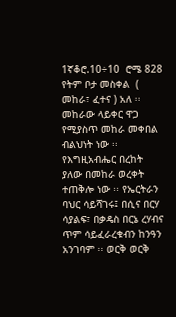1ኛቆሮ.10÷10  ሮሜ 828 የትም ቦታ መስቀል  ( መከራ፣ ፈተና ) አለ ፡፡ መከራው ላይቀር ዋጋ የሚያስጥ መከራ መቀበል ብልህነት ነው ፡፡ የእግዚአብሔር በረከት ያለው በመከራ ወረቀት ተጠቅሎ ነው ፡፡ የኤርትራን ባህር ሳይሻገሩ፤ በሲና በርሃ ሳያልፍ፣ በቃዴስ በርኔ ረሃብና ጥም ሳይፈራረቁብን ከንዓን አንገባም ፡፡ ወርቅ ወርቅ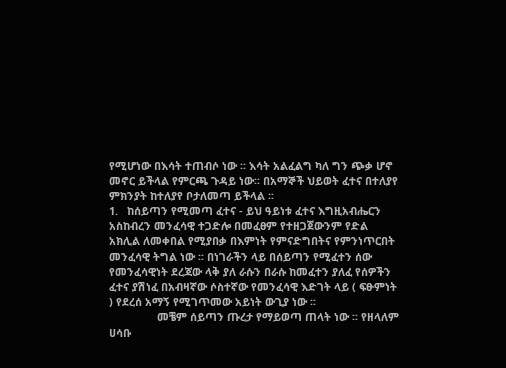የሚሆነው በእሳት ተጠብሶ ነው ፡፡ እሳት አልፈልግ ካለ ግን ጭቃ ሆኖ መኖር ይችላል የምርጫ ጉዳይ ነው፡፡ በአማኞች ህይወት ፈተና በተለያየ ምክንያት ከተለያየ ቦታለመጣ ይችላል ፡፡
1.   ከሰይጣን የሚመጣ ፈተና - ይህ ዓይነቱ ፈተና እግዚአብሔርን አስከብረን መንፈሳዊ ተጋድሎ በመፈፀም የተዘጋጀውንም የድል አክሊል ለመቀበል የሚያበቃ በእምነት የምናድግበትና የምንነጥርበት መንፈሳዊ ትግል ነው ፡፡ በነገራችን ላይ በሰይጣን የሚፈተን ሰው የመንፈሳዊነት ደረጃው ላቅ ያለ ራሱን በራሱ ከመፈተን ያለፈ የሰዎችን ፈተና ያሽነፈ በአብዛኛው ሶስተኛው የመንፈሳዊ እድገት ላይ ( ፍፁምነት ) የደረሰ አማኝ የሚገጥመው አይነት ውጊያ ነው ፡፡
                መቼም ሰይጣን ጡረታ የማይወጣ ጠላት ነው ፡፡ የዘላለም ሀሳቡ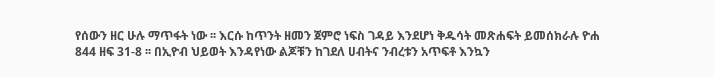የሰውን ዘር ሁሉ ማጥፋት ነው ፡፡ እርሱ ከጥንት ዘመን ጀምሮ ነፍስ ገዳይ እንደሆነ ቅዱሳት መጽሐፍት ይመሰክራሉ ዮሐ 844 ዘፍ 31-8 ፡፡ በኢዮብ ህይወት እንዳየነው ልጆቹን ከገደለ ሀብትና ንብረቱን አጥፍቶ እንኳን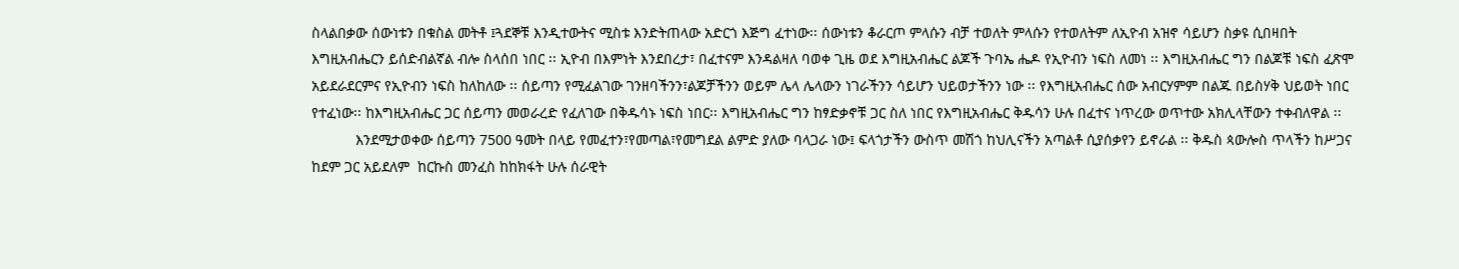ስላልበቃው ሰውነቱን በቁስል መትቶ ፤ጓደኞቹ እንዲተውትና ሚስቱ እንድትጠላው አድርጎ እጅግ ፈተነው፡፡ ሰውነቱን ቆራርጦ ምላሱን ብቻ ተወለት ምላሱን የተወለትም ለኢዮብ አዝኖ ሳይሆን ስቃዩ ሲበዛበት እግዚአብሔርን ይሰድብልኛል ብሎ ስላሰበ ነበር ፡፡ ኢዮብ በእምነት እንደበረታ፣ በፈተናም እንዳልዛለ ባወቀ ጊዜ ወደ እግዚአብሔር ልጆች ጉባኤ ሔዶ የኢዮብን ነፍስ ለመነ ፡፡ እግዚአብሔር ግን በልጆቹ ነፍስ ፈጽሞ አይደራደርምና የኢዮብን ነፍስ ከለከለው ፡፡ ሰይጣን የሚፈልገው ገንዘባችንን፣ልጆቻችንን ወይም ሌላ ሌላውን ነገራችንን ሳይሆን ህይወታችንን ነው ፡፡ የእግዚአብሔር ሰው አብርሃምም በልጁ በይስሃቅ ህይወት ነበር የተፈነው፡፡ ከእግዚአብሔር ጋር ሰይጣን መወራረድ የፈለገው በቅዱሳኑ ነፍስ ነበር፡፡ እግዚአብሔር ግን ከፃድቃኖቹ ጋር ስለ ነበር የእግዚአብሔር ቅዱሳን ሁሉ በፈተና ነጥረው ወጥተው አክሊላቸውን ተቀብለዋል ፡፡
           እንደሚታወቀው ሰይጣን 7500 ዓመት በላይ የመፈተን፣የመጣል፣የመግደል ልምድ ያለው ባላጋራ ነው፤ ፍላጎታችን ውስጥ መሽጎ ከህሊናችን አጣልቶ ሲያሰቃየን ይኖራል ፡፡ ቅዱስ ጳውሎስ ጥላችን ከሥጋና ከደም ጋር አይደለም  ከርኩስ መንፈስ ከከክፋት ሁሉ ሰራዊት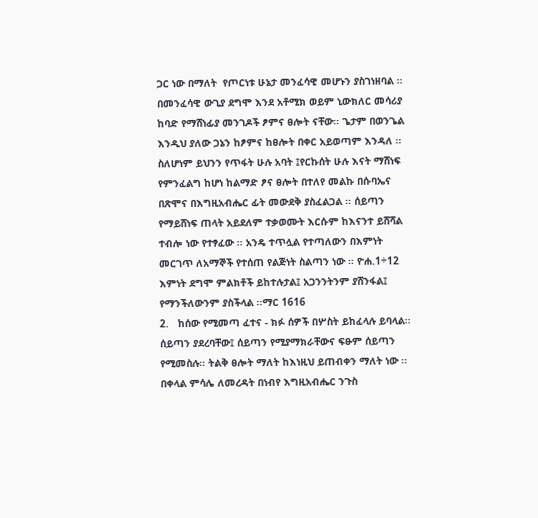ጋር ነው በማለት  የጦርነቱ ሁኔታ መንፈሳዊ መሆኑን ያስገነዘባል ፡፡ በመንፈሳዊ ውጊያ ደግሞ እንደ አቶሚክ ወይም ኒውክለር መሳሪያ ከባድ የማሸነፊያ መንገዶች ፆምና ፀሎት ናቸው፡፡ ጌታም በወንጌል እንዲህ ያለው ጋኔን ከፆምና ከፀሎት በቀር አይወጣም እንዳለ ፡፡ ስለሆነም ይህንን የጥፋት ሁሉ አባት ፤የርኩሰት ሁሉ እናት ማሸነፍ የምንፈልግ ከሆነ ከልማድ ፆና ፀሎት በተለየ መልኩ በሱባኤና በጽሞና በእግዚአብሔር ፊት መውደቅ ያስፈልጋል ፡፡ ሰይጣን የማይሸነፍ ጠላት አይደለም ተቃወሙት እርሱም ከእናንተ ይሸሻል ተብሎ ነው የተፃፈው ፡፡ አንዴ ተጥሏል የተጣለውን በእምነት መርገጥ ለአማኞች የተሰጠ የልጅነት ስልጣን ነው ፡፡ ዮሐ.1÷12 እምነት ደግሞ ምልክቶች ይከተሉታል፤ አጋንንትንም ያሸንፋል፤ የማንችለውንም ያስችላል ፡፡ማር 1616
2.   ከሰው የሚመጣ ፈተና - ክፉ ሰዎች በሦስት ይከፈላሉ ይባላል፡፡ ሰይጣን ያደረባቸው፤ ሰይጣን የሚያማክራቸውና ፍፁም ሰይጣን የሚመስሉ፡፡ ትልቅ ፀሎት ማለት ከእነዚህ ይጠብቀን ማለት ነው ፡፡ በቀላል ምሳሌ ለመረዳት በነብየ እግዚአብሔር ንጉስ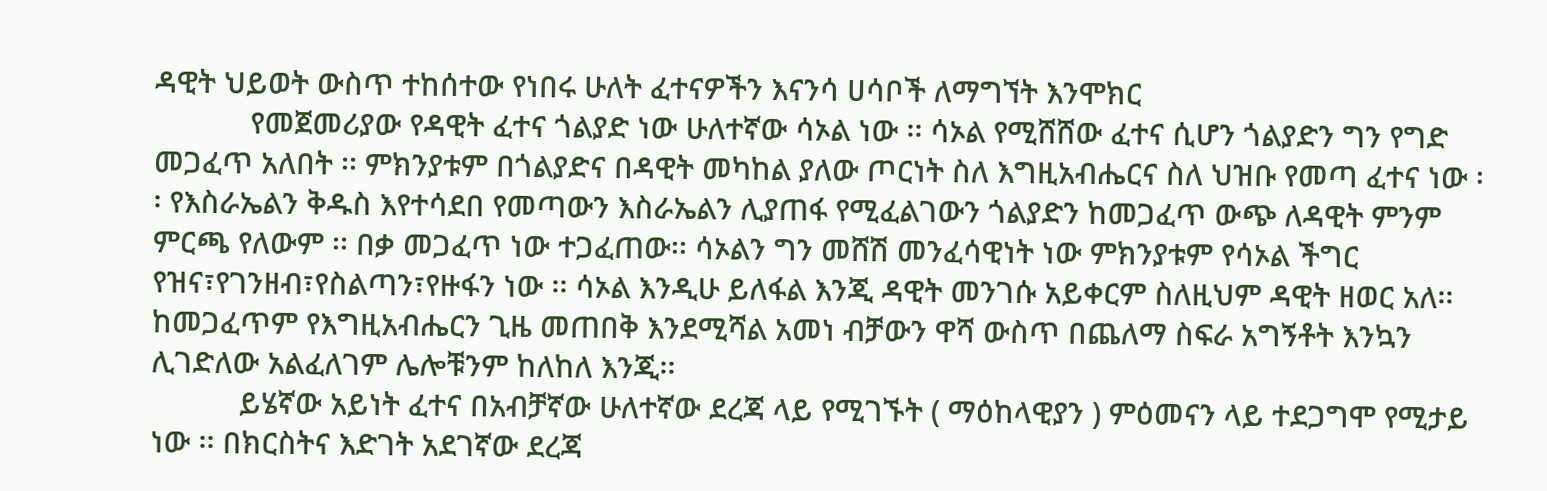ዳዊት ህይወት ውስጥ ተከሰተው የነበሩ ሁለት ፈተናዎችን እናንሳ ሀሳቦች ለማግኘት እንሞክር
            የመጀመሪያው የዳዊት ፈተና ጎልያድ ነው ሁለተኛው ሳኦል ነው ፡፡ ሳኦል የሚሸሸው ፈተና ሲሆን ጎልያድን ግን የግድ መጋፈጥ አለበት ፡፡ ምክንያቱም በጎልያድና በዳዊት መካከል ያለው ጦርነት ስለ እግዚአብሔርና ስለ ህዝቡ የመጣ ፈተና ነው ፡፡ የእስራኤልን ቅዱስ እየተሳደበ የመጣውን እስራኤልን ሊያጠፋ የሚፈልገውን ጎልያድን ከመጋፈጥ ውጭ ለዳዊት ምንም ምርጫ የለውም ፡፡ በቃ መጋፈጥ ነው ተጋፈጠው፡፡ ሳኦልን ግን መሸሽ መንፈሳዊነት ነው ምክንያቱም የሳኦል ችግር የዝና፣የገንዘብ፣የስልጣን፣የዙፋን ነው ፡፡ ሳኦል እንዲሁ ይለፋል እንጂ ዳዊት መንገሱ አይቀርም ስለዚህም ዳዊት ዘወር አለ፡፡ ከመጋፈጥም የእግዚአብሔርን ጊዜ መጠበቅ እንደሚሻል አመነ ብቻውን ዋሻ ውስጥ በጨለማ ስፍራ አግኝቶት እንኳን ሊገድለው አልፈለገም ሌሎቹንም ከለከለ እንጂ፡፡
           ይሄኛው አይነት ፈተና በአብቻኛው ሁለተኛው ደረጃ ላይ የሚገኙት ( ማዕከላዊያን ) ምዕመናን ላይ ተደጋግሞ የሚታይ ነው ፡፡ በክርስትና እድገት አደገኛው ደረጃ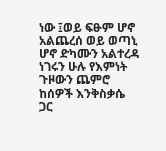ነው ፤ወይ ፍፁም ሆኖ አልጨረሰ ወይ ወጣኒ ሆኖ ድካሙን አልተረዳ ነገሩን ሁሉ የእምነት ጉዞውን ጨምሮ ከሰዎች እንቅስቃሴ ጋር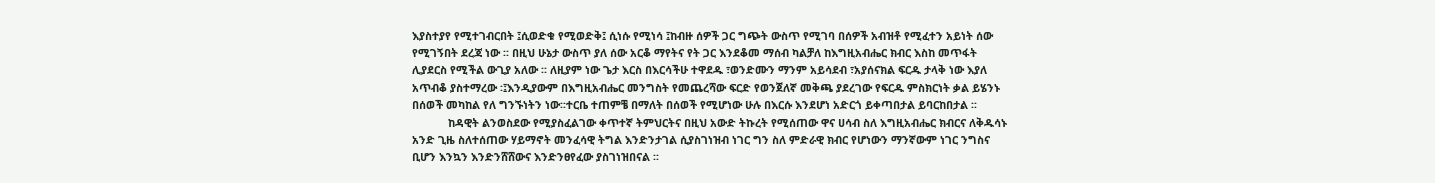እያስተያየ የሚተገብርበት ፤ሲወድቁ የሚወድቅ፤ ሲነሱ የሚነሳ ፤ከብዙ ሰዎች ጋር ግጭት ውስጥ የሚገባ በሰዎች አብዝቶ የሚፈተን አይነት ሰው የሚገኝበት ደረጃ ነው ፡፡ በዚህ ሁኔታ ውስጥ ያለ ሰው አርቆ ማየትና የት ጋር እንደቆመ ማሰብ ካልቻለ ከእግዚአብሔር ክብር እስከ መጥፋት ሊያደርስ የሚችል ውጊያ አለው ፡፡ ለዚያም ነው ጌታ እርስ በእርሳችሁ ተዋደዱ ፣ወንድሙን ማንም አይሳደብ ፣አያሰናክል ፍርዱ ታላቅ ነው እያለ አጥብቆ ያስተማረው ፡፤እንዲያውም በእግዚአብሔር መንግስት የመጨረሻው ፍርድ የወንጀለኛ መቅጫ ያደረገው የፍርዱ ምስክርነት ቃል ይሄንኑ በሰወች መካከል የለ ግንኙነትን ነው፡፡ተርቤ ተጠምቼ በማለት በሰወች የሚሆነው ሁሉ በእርሱ እንደሆነ አድርጎ ይቀጣበታል ይባርከበታል ፡፡
            ከዳዊት ልንወስደው የሚያስፈልገው ቀጥተኛ ትምህርትና በዚህ አውድ ትኩረት የሚሰጠው ዋና ሀሳብ ስለ እግዚአብሔር ክብርና ለቅዱሳኑ አንድ ጊዜ ስለተሰጠው ሃይማኖት መንፈሳዊ ትግል እንድንታገል ሲያስገነዝብ ነገር ግን ስለ ምድራዊ ክብር የሆነውን ማንኛውም ነገር ንግስና ቢሆን እንኳን እንድንሸሸውና እንድንፀየፈው ያስገነዝበናል ፡፡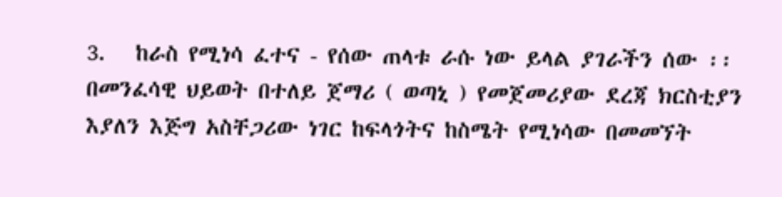3.   ከራስ የሚነሳ ፈተና - የሰው ጠላቱ ራሱ ነው ይላል ያገራችን ሰው ፡፡ በመንፈሳዊ ህይወት በተለይ ጀማሪ ( ወጣኒ ) የመጀመሪያው ደረጃ ክርስቲያን እያለን እጅግ አስቸጋሪው ነገር ከፍላጎትና ከስሜት የሚነሳው በመመኘት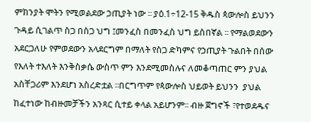ምክንያት ሞትን የሚወልደው ኃጢያት ነው ፡፡ ያዕ.1÷12-15 ቅዱስ ጳውሎስ ይህንን ጉዳይ ሲገልጥ ስጋ በስጋ ህግ ፤መንፈስ በመንፈስ ህግ ይስበኛል ፡፡ የማልወደውን አደርጋለሁ የምወደውን አላደርግም በማለት የስጋ ድካምና የኃጢያት ጉልበት በሰው የእለት ተእለት እንቅስቃሴ ውስጥ ምን እንደሚመስሉና ለመቆጣጠር ምን ያህል አስቸጋሪም እንደሆነ አስረድቷል ፡፡በርግጥም የጳውሎስ ህይወት ይህንን  ያህል ከፈተነው ከብዙመቻችን አንጻር ሲተይ ቀላል አይሆንም፡፡ ብዙ ጀግኖች ፣የተወደዱና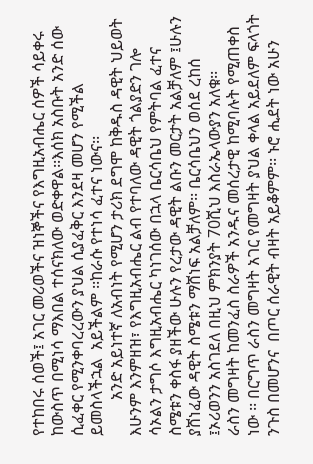የተከበሩ ሰወች፤ አገር መሪወችና ዝነኞችና የእግዚአብሔር ሰዎች ሳይቀሩ ከውስጥ በሚነሳ ማእበል ተሰናክለው ወድቀዋል፡፡እሰክ አስቡት አንድ ሰው ሲፈቀር የሚንቀባረረውን ያህል ሲያፈቅር እንደዛ መሆን የሚችል ይመስላችኋል  አይችልም ፡፡ከራሱ የተነሳ ፈተና ነውና፡፡
         አንድ አይነተኛ ለአብነት የሚሆን ታሪክ ደግሞ ከቅዱስ ዳዊት ህይወት እሁንም እንምዘዝ፣ የእግዚአብሔር ልብ የተባለው ዳዊት ጎልያድን ገሎ ሳኦልን ታግሶ እግዚአብሔር ካነገሰው በኋላ ቤርሳቤህ የምትባል ፈተና ስሜቱን ቀስፋ ያዘችው ሁሉን የረታው ዳዊት ልቡን መርታት አልቻለም ፤ሁሉን ያሸነፈው ዳዊት ስሜቱን ማሸነፍ አልቻለም፡፡ ቤርሳቤህን ወሰደ ረከሰ ፤ኦሪወንን አስገደለ በዚህ ምክንያት 70ሺህ እስራኤላውያን አለቁ፡፡
ራስን መግዛት ከመንፈስ ስራዎች አንዱና መሰረታዊ ከሚባሉት የሚጠቀስ ነው ፡፡ በርግጥ ራስን መግዛት አገር የመግዛት ያህል ቀላል አይደለም ፍላጎት ንጉስ በመሆንና  በጦር ሰራዊት ብዛት አይቆምም፡፡ ኑሮ ሒደት ነው አሁን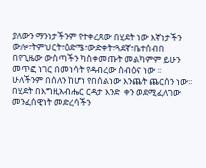ያለውን ማንነታችንም የተቀረጸው በሂደት ነው እኛነታችን ውሎ፣ትምህርት፣ዕድሜ፣ውድቀት፣ጓደኛ፣ቤተሰብበ በየጊዜው ውስጣችን ካስቀመጡት መልካምም ይሁን መጥፎ ነገር በመነሳት የዳብረው ስብዕና ነው ፡፡ ሁለችንም በሰለን ከሆነ የበሰልነው እንጨት ጨርሰን ነው፡፡በሂደት በእግዚአብሔር ርዳታ እንድ  ቀን ወደሚፈለገው  መንፈሰዊነት መድረሳችን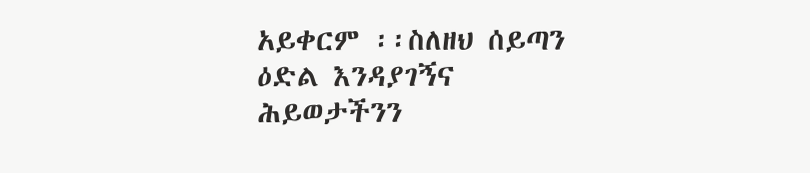አይቀርም ፡፡ስለዘህ ሰይጣን ዕድል እንዳያገኝና ሕይወታችንን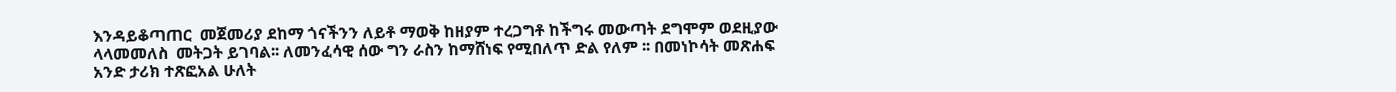እንዳይቆጣጠር  መጀመሪያ ደከማ ጎናችንን ለይቶ ማወቅ ከዘያም ተረጋግቶ ከችግሩ መውጣት ደግሞም ወደዚያው ላላመመለስ  መትጋት ይገባል፡፡ ለመንፈሳዊ ሰው ግን ራስን ከማሸነፍ የሚበለጥ ድል የለም ፡፡ በመነኮሳት መጽሐፍ አንድ ታሪክ ተጽፎአል ሁለት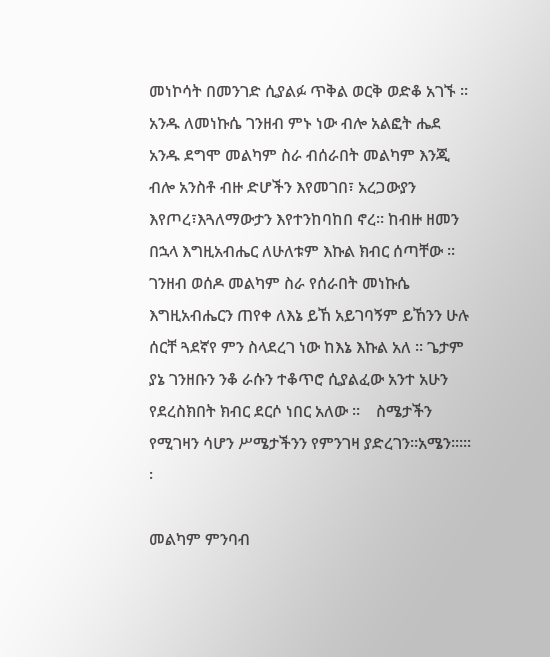መነኮሳት በመንገድ ሲያልፉ ጥቅል ወርቅ ወድቆ አገኙ ፡፡አንዱ ለመነኩሴ ገንዘብ ምኑ ነው ብሎ አልፎት ሔደ አንዱ ደግሞ መልካም ስራ ብሰራበት መልካም እንጂ ብሎ አንስቶ ብዙ ድሆችን እየመገበ፣ አረጋውያን እየጦረ፣እጓለማውታን እየተንከባከበ ኖረ፡፡ ከብዙ ዘመን በኋላ እግዚአብሔር ለሁለቱም እኩል ክብር ሰጣቸው ፡፡ ገንዘብ ወሰዶ መልካም ስራ የሰራበት መነኩሴ እግዚአብሔርን ጠየቀ ለእኔ ይኸ አይገባኝም ይኸንን ሁሉ ሰርቸ ጓደኛየ ምን ስላደረገ ነው ከእኔ እኩል አለ ፡፡ ጌታም ያኔ ገንዘቡን ንቆ ራሱን ተቆጥሮ ሲያልፈው አንተ አሁን የደረስክበት ክብር ደርሶ ነበር አለው ፡፡    ስሜታችን የሚገዛን ሳሆን ሥሜታችንን የምንገዛ ያድረገን፡፡አሜን፡፡፡፡፡፡

መልካም ምንባብ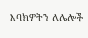እባክዎትን ለሌሎች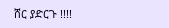ሸር ያድርጉ !!!!